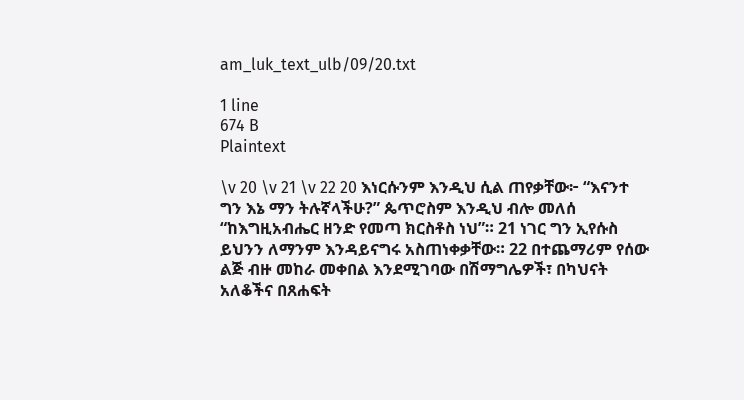am_luk_text_ulb/09/20.txt

1 line
674 B
Plaintext

\v 20 \v 21 \v 22 20 እነርሱንም እንዲህ ሲል ጠየቃቸው፦ “እናንተ ግን እኔ ማን ትሉኛላችሁ?” ጴጥሮስም እንዲህ ብሎ መለሰ “ከእግዚአብሔር ዘንድ የመጣ ክርስቶስ ነህ”። 21 ነገር ግን ኢየሱስ ይህንን ለማንም እንዳይናግሩ አስጠነቀቃቸው። 22 በተጨማሪም የሰው ልጅ ብዙ መከራ መቀበል እንደሚገባው በሽማግሌዎች፣ በካህናት አለቆችና በጸሐፍት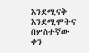እንደሚናቅ እንደሚሞትና በሦስተኛው ቀን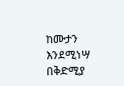ከሙታን እንደሚነሣ በቅድሚያ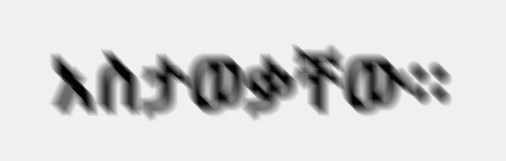አስታወቃቸው።